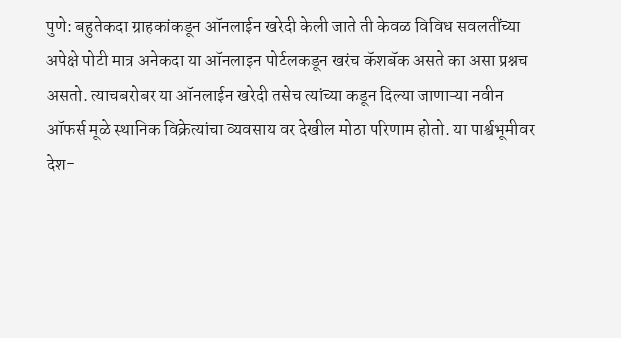पुणे: बहुतेकदा ग्राहकांकडून ऑनलाईन खरेदी केली जाते ती केवळ विविध सवलतींच्या अपेक्षे पोटी मात्र अनेकदा या ऑनलाइन पोर्टलकडून खरंच कॅशबॅक असते का असा प्रश्नच असतो. त्याचबरोबर या ऑनलाईन खरेदी तसेच त्यांच्या कडून दिल्या जाणाऱ्या नवीन ऑफर्स मूळे स्थानिक विक्रेत्यांचा व्यवसाय वर देखील मोठा परिणाम होतो. या पार्श्वभूमीवर
देश-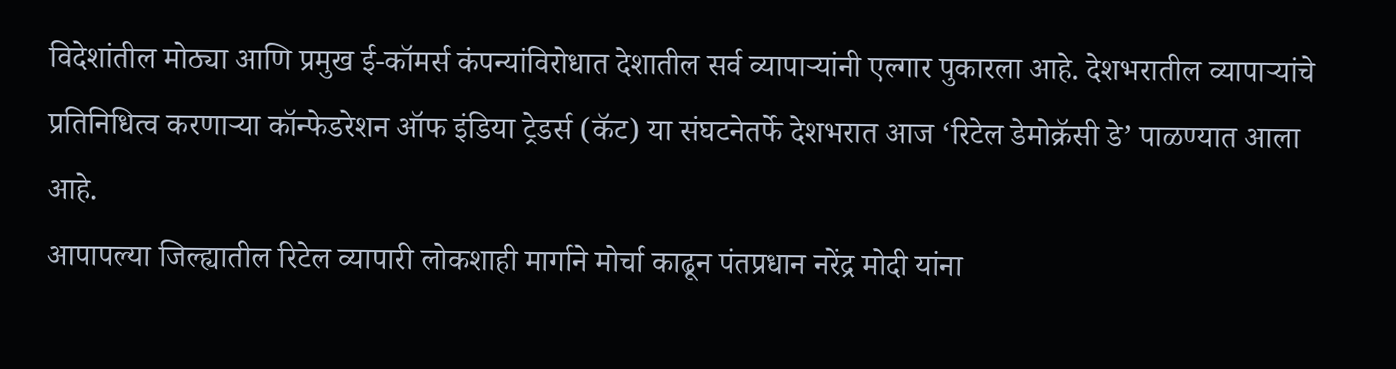विदेशांतील मोठ्या आणि प्रमुख ई-कॉमर्स कंपन्यांविरोधात देशातील सर्व व्यापाऱ्यांनी एल्गार पुकारला आहे. देशभरातील व्यापाऱ्यांचे प्रतिनिधित्व करणाऱ्या कॉन्फेडरेशन ऑफ इंडिया ट्रेडर्स (कॅट) या संघटनेतर्फे देशभरात आज ‘रिटेल डेमोक्रॅसी डे’ पाळण्यात आला आहे.
आपापल्या जिल्ह्यातील रिटेल व्यापारी लोकशाही मार्गाने मोर्चा काढून पंतप्रधान नरेंद्र मोदी यांना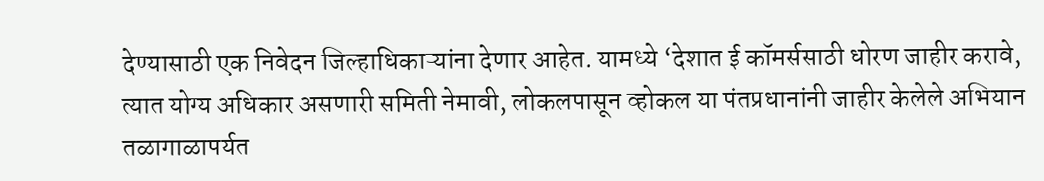देण्यासाठी एक निवेदन जिल्हाधिकाऱ्यांना देणार आहेत. यामध्ये ‘देशात ई कॉमर्ससाठी धोरण जाहीर करावे, त्यात योग्य अधिकार असणारी समिती नेमावी, लोकलपासून व्होकल या पंतप्रधानांनी जाहीर केलेले अभियान तळागाळापर्यत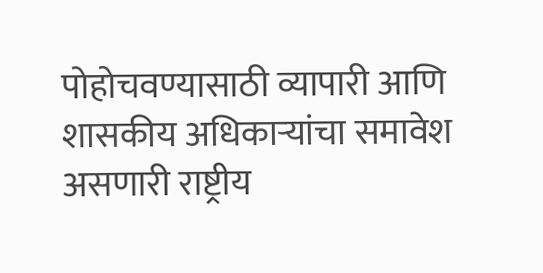पोहोचवण्यासाठी व्यापारी आणि शासकीय अधिकाऱ्यांचा समावेश असणारी राष्ट्रीय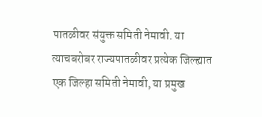पातळीवर संयुक्त समिती नेमावी. या त्याचबरोबर राज्यपातळीवर प्रत्येक जिल्ह्यात एक जिल्हा समिती नेमावी, या प्रमुख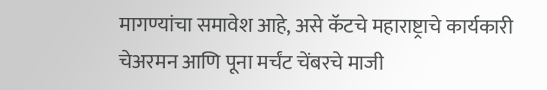मागण्यांचा समावेश आहे, असे कॅटचे महाराष्ट्राचे कार्यकारी चेअरमन आणि पूना मर्चंट चेंबरचे माजी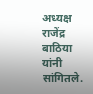अध्यक्ष राजेंद्र बाठिया यांनी सांगितले.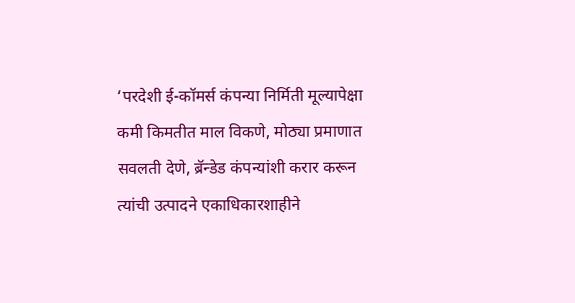‘परदेशी ई-कॉमर्स कंपन्या निर्मिती मूल्यापेक्षा कमी किमतीत माल विकणे, मोठ्या प्रमाणात सवलती देणे, ब्रॅन्डेड कंपन्यांशी करार करून त्यांची उत्पादने एकाधिकारशाहीने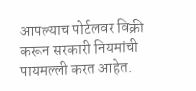आपल्याच पोर्टलवर विक्री करून सरकारी नियमांची पायमल्ली करत आहेत.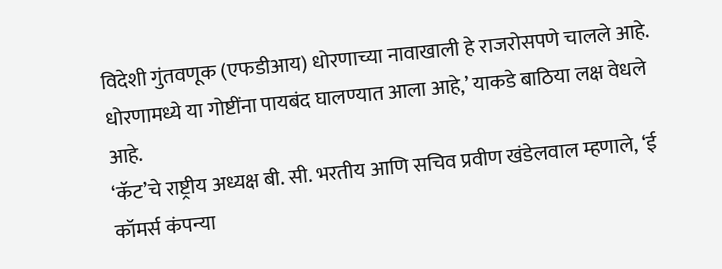विदेशी गुंतवणूक (एफडीआय) धोरणाच्या नावाखाली हे राजरोसपणे चालले आहे. धोरणामध्ये या गोष्टींना पायबंद घालण्यात आला आहे,’ याकडे बाठिया लक्ष वेधले आहे.
‘कॅट’चे राष्ट्रीय अध्यक्ष बी. सी. भरतीय आणि सचिव प्रवीण खंडेलवाल म्हणाले, ‘ई कॉमर्स कंपन्या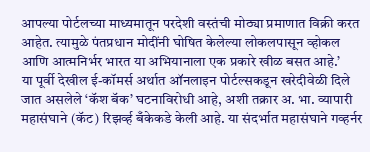आपल्या पोर्टलच्या माध्यमातून परदेशी वस्तंची मोठ्या प्रमाणात विक्री करत आहेत. त्यामुळे पंतप्रधान मोदींनी घोषित केलेल्या लोकलपासून व्होकल आणि आत्मनिर्भर भारत या अभियानाला एक प्रकारे खीळ बसत आहे.’
या पूर्वी देखील ई-कॉमर्स अर्थात ऑनलाइन पोर्टल्सकडून खरेदीवेळी दिले जात असलेले ‘कॅश बॅक’ घटनाविरोधी आहे, अशी तक्रार अ. भा. व्यापारी महासंघाने (कॅट) रिझर्व्ह बँकेकडे केली आहे. या संदर्भात महासंघाने गव्हर्नर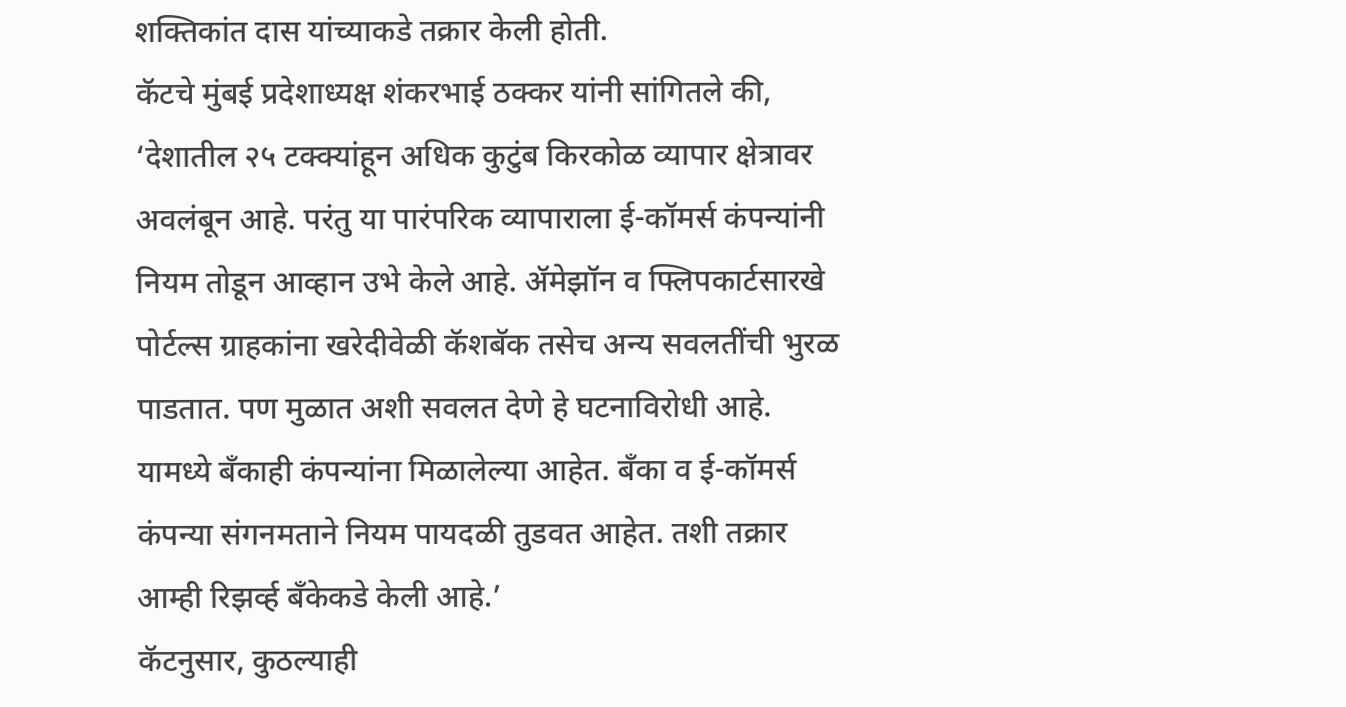शक्तिकांत दास यांच्याकडे तक्रार केली होती.
कॅटचे मुंबई प्रदेशाध्यक्ष शंकरभाई ठक्कर यांनी सांगितले की, ‘देशातील २५ टक्क्यांहून अधिक कुटुंब किरकोळ व्यापार क्षेत्रावर अवलंबून आहे. परंतु या पारंपरिक व्यापाराला ई-कॉमर्स कंपन्यांनी नियम तोडून आव्हान उभे केले आहे. ॲमेझॉन व फ्लिपकार्टसारखे पोर्टल्स ग्राहकांना खरेदीवेळी कॅशबॅक तसेच अन्य सवलतींची भुरळ पाडतात. पण मुळात अशी सवलत देणे हे घटनाविरोधी आहे. यामध्ये बँकाही कंपन्यांना मिळालेल्या आहेत. बँका व ई-कॉमर्स कंपन्या संगनमताने नियम पायदळी तुडवत आहेत. तशी तक्रार आम्ही रिझर्व्ह बँकेकडे केली आहे.’
कॅटनुसार, कुठल्याही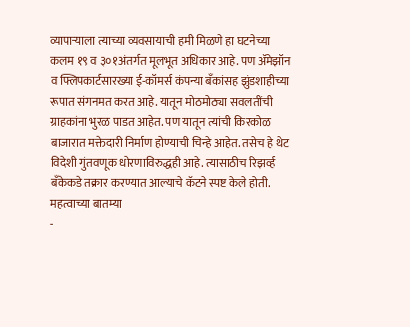व्यापाऱ्याला त्याच्या व्यवसायाची हमी मिळणे हा घटनेच्या कलम १९ व ३०१अंतर्गत मूलभूत अधिकार आहे. पण ॲमेझॉन व फ्लिपकार्टसारख्या ई-कॉमर्स कंपन्या बँकांसह झुंडशाहीच्या रूपात संगनमत करत आहे. यातून मोठमोठ्या सवलतींची ग्राहकांना भुरळ पाडत आहेत. पण यातून त्यांची किरकोळ बाजारात मक्तेदारी निर्माण होण्याची चिन्हे आहेत. तसेच हे थेट विदेशी गुंतवणूक धोरणाविरुद्धही आहे. त्यासाठीच रिझर्व्ह बँकेकडे तक्रार करण्यात आल्याचे कॅटने स्पष्ट केले होती.
महत्वाच्या बातम्या
-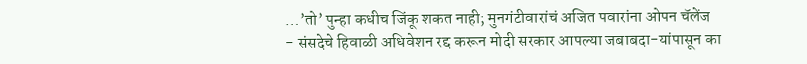…’तो’ पुन्हा कधीच जिंकू शकत नाही; मुनगंटीवारांचं अजित पवारांना ओपन चॅलेंज
- संसदेचे हिवाळी अधिवेशन रद्द करून मोदी सरकार आपल्या जबाबदा-यांपासून का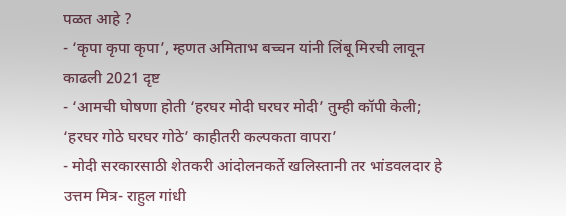पळत आहे ?
- ‘कृपा कृपा कृपा’, म्हणत अमिताभ बच्चन यांनी लिंबू मिरची लावून काढली 2021 दृष्ट
- ‘आमची घोषणा होती ‘हरघर मोदी घरघर मोदी’ तुम्ही कॉपी केली; ‘हरघर गोठे घरघर गोठे’ काहीतरी कल्पकता वापरा’
- मोदी सरकारसाठी शेतकरी आंदोलनकर्ते खलिस्तानी तर भांडवलदार हे उत्तम मित्र- राहुल गांधी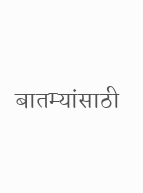बातम्यांसाठी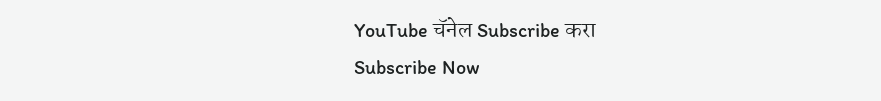YouTube चॅनेल Subscribe करा
Subscribe Now